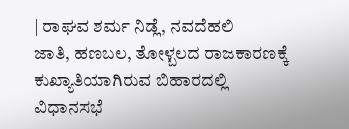| ರಾಘವ ಶರ್ಮ ನಿಡ್ಲೆ, ನವದೆಹಲಿ
ಜಾತಿ, ಹಣಬಲ, ತೋಳ್ಬಲದ ರಾಜಕಾರಣಕ್ಕೆ ಕುಖ್ಯಾತಿಯಾಗಿರುವ ಬಿಹಾರದಲ್ಲಿ ವಿಧಾನಸಭೆ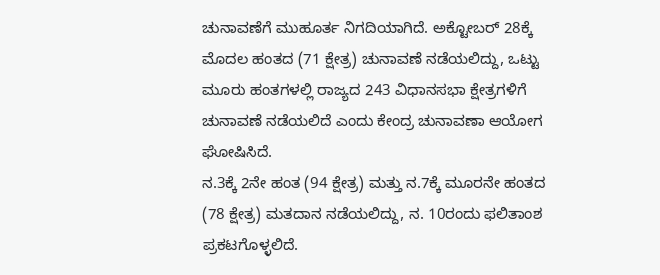ಚುನಾವಣೆಗೆ ಮುಹೂರ್ತ ನಿಗದಿಯಾಗಿದೆ. ಅಕ್ಟೋಬರ್ 28ಕ್ಕೆ ಮೊದಲ ಹಂತದ (71 ಕ್ಷೇತ್ರ) ಚುನಾವಣೆ ನಡೆಯಲಿದ್ದು, ಒಟ್ಟು ಮೂರು ಹಂತಗಳಲ್ಲಿ ರಾಜ್ಯದ 243 ವಿಧಾನಸಭಾ ಕ್ಷೇತ್ರಗಳಿಗೆ ಚುನಾವಣೆ ನಡೆಯಲಿದೆ ಎಂದು ಕೇಂದ್ರ ಚುನಾವಣಾ ಆಯೋಗ ಘೋಷಿಸಿದೆ.
ನ.3ಕ್ಕೆ 2ನೇ ಹಂತ (94 ಕ್ಷೇತ್ರ) ಮತ್ತು ನ.7ಕ್ಕೆ ಮೂರನೇ ಹಂತದ (78 ಕ್ಷೇತ್ರ) ಮತದಾನ ನಡೆಯಲಿದ್ದು, ನ. 10ರಂದು ಫಲಿತಾಂಶ ಪ್ರಕಟಗೊಳ್ಳಲಿದೆ.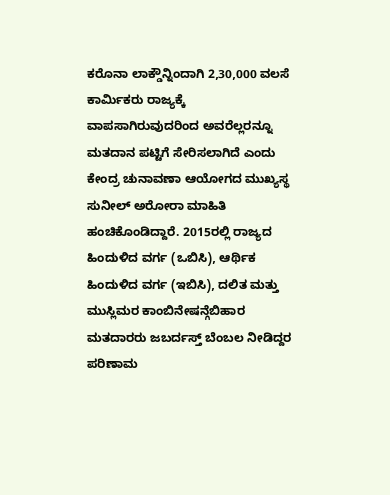ಕರೊನಾ ಲಾಕ್ಡೌನ್ನಿಂದಾಗಿ 2,30,000 ವಲಸೆ ಕಾರ್ವಿುಕರು ರಾಜ್ಯಕ್ಕೆ ವಾಪಸಾಗಿರುವುದರಿಂದ ಅವರೆಲ್ಲರನ್ನೂ ಮತದಾನ ಪಟ್ಟಿಗೆ ಸೇರಿಸಲಾಗಿದೆ ಎಂದು ಕೇಂದ್ರ ಚುನಾವಣಾ ಆಯೋಗದ ಮುಖ್ಯಸ್ಥ ಸುನೀಲ್ ಅರೋರಾ ಮಾಹಿತಿ ಹಂಚಿಕೊಂಡಿದ್ದಾರೆ. 2015ರಲ್ಲಿ ರಾಜ್ಯದ ಹಿಂದುಳಿದ ವರ್ಗ (ಒಬಿಸಿ), ಆರ್ಥಿಕ ಹಿಂದುಳಿದ ವರ್ಗ (ಇಬಿಸಿ), ದಲಿತ ಮತ್ತು ಮುಸ್ಲಿಮರ ಕಾಂಬಿನೇಷನ್ಗೆಬಿಹಾರ ಮತದಾರರು ಜಬರ್ದಸ್ತ್ ಬೆಂಬಲ ನೀಡಿದ್ದರ ಪರಿಣಾಮ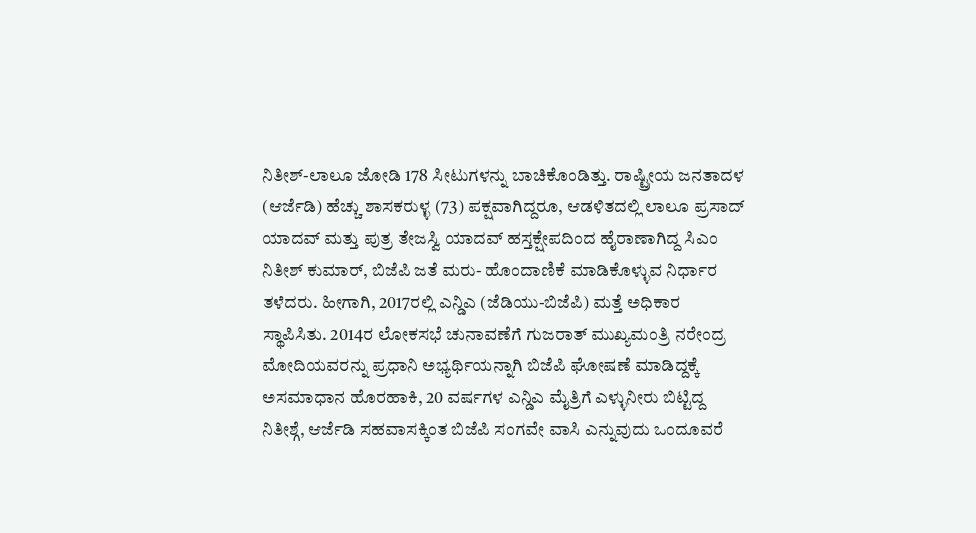ನಿತೀಶ್-ಲಾಲೂ ಜೋಡಿ 178 ಸೀಟುಗಳನ್ನು ಬಾಚಿಕೊಂಡಿತ್ತು. ರಾಷ್ಟ್ರೀಯ ಜನತಾದಳ (ಆರ್ಜೆಡಿ) ಹೆಚ್ಚು ಶಾಸಕರುಳ್ಳ (73) ಪಕ್ಷವಾಗಿದ್ದರೂ, ಆಡಳಿತದಲ್ಲಿ ಲಾಲೂ ಪ್ರಸಾದ್ ಯಾದವ್ ಮತ್ತು ಪುತ್ರ ತೇಜಸ್ವಿ ಯಾದವ್ ಹಸ್ತಕ್ಷೇಪದಿಂದ ಹೈರಾಣಾಗಿದ್ದ ಸಿಎಂ ನಿತೀಶ್ ಕುಮಾರ್, ಬಿಜೆಪಿ ಜತೆ ಮರು- ಹೊಂದಾಣಿಕೆ ಮಾಡಿಕೊಳ್ಳುವ ನಿರ್ಧಾರ ತಳೆದರು. ಹೀಗಾಗಿ, 2017ರಲ್ಲಿ ಎನ್ಡಿಎ (ಜೆಡಿಯು-ಬಿಜೆಪಿ) ಮತ್ತೆ ಅಧಿಕಾರ ಸ್ಥಾಪಿಸಿತು. 2014ರ ಲೋಕಸಭೆ ಚುನಾವಣೆಗೆ ಗುಜರಾತ್ ಮುಖ್ಯಮಂತ್ರಿ ನರೇಂದ್ರ ಮೋದಿಯವರನ್ನು ಪ್ರಧಾನಿ ಅಭ್ಯರ್ಥಿಯನ್ನಾಗಿ ಬಿಜೆಪಿ ಘೋಷಣೆ ಮಾಡಿದ್ದಕ್ಕೆ ಅಸಮಾಧಾನ ಹೊರಹಾಕಿ, 20 ವರ್ಷಗಳ ಎನ್ಡಿಎ ಮೈತ್ರಿಗೆ ಎಳ್ಳುನೀರು ಬಿಟ್ಟಿದ್ದ ನಿತೀಶ್ಗೆ, ಆರ್ಜೆಡಿ ಸಹವಾಸಕ್ಕಿಂತ ಬಿಜೆಪಿ ಸಂಗವೇ ವಾಸಿ ಎನ್ನುವುದು ಒಂದೂವರೆ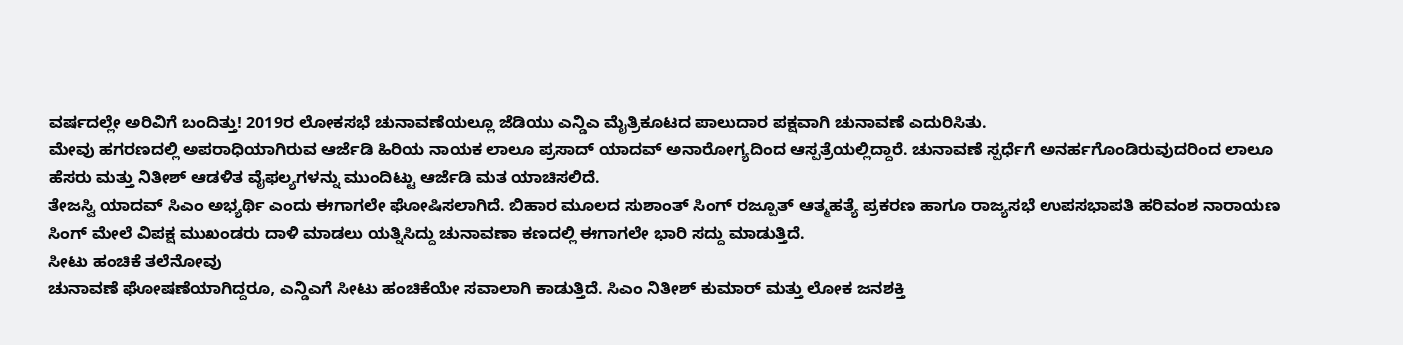ವರ್ಷದಲ್ಲೇ ಅರಿವಿಗೆ ಬಂದಿತ್ತು! 2019ರ ಲೋಕಸಭೆ ಚುನಾವಣೆಯಲ್ಲೂ ಜೆಡಿಯು ಎನ್ಡಿಎ ಮೈತ್ರಿಕೂಟದ ಪಾಲುದಾರ ಪಕ್ಷವಾಗಿ ಚುನಾವಣೆ ಎದುರಿಸಿತು.
ಮೇವು ಹಗರಣದಲ್ಲಿ ಅಪರಾಧಿಯಾಗಿರುವ ಆರ್ಜೆಡಿ ಹಿರಿಯ ನಾಯಕ ಲಾಲೂ ಪ್ರಸಾದ್ ಯಾದವ್ ಅನಾರೋಗ್ಯದಿಂದ ಆಸ್ಪತ್ರೆಯಲ್ಲಿದ್ದಾರೆ. ಚುನಾವಣೆ ಸ್ಪರ್ಧೆಗೆ ಅನರ್ಹಗೊಂಡಿರುವುದರಿಂದ ಲಾಲೂ ಹೆಸರು ಮತ್ತು ನಿತೀಶ್ ಆಡಳಿತ ವೈಫಲ್ಯಗಳನ್ನು ಮುಂದಿಟ್ಟು ಆರ್ಜೆಡಿ ಮತ ಯಾಚಿಸಲಿದೆ.
ತೇಜಸ್ವಿ ಯಾದವ್ ಸಿಎಂ ಅಭ್ಯರ್ಥಿ ಎಂದು ಈಗಾಗಲೇ ಘೋಷಿಸಲಾಗಿದೆ. ಬಿಹಾರ ಮೂಲದ ಸುಶಾಂತ್ ಸಿಂಗ್ ರಜ್ಪೂತ್ ಆತ್ಮಹತ್ಯೆ ಪ್ರಕರಣ ಹಾಗೂ ರಾಜ್ಯಸಭೆ ಉಪಸಭಾಪತಿ ಹರಿವಂಶ ನಾರಾಯಣ ಸಿಂಗ್ ಮೇಲೆ ವಿಪಕ್ಷ ಮುಖಂಡರು ದಾಳಿ ಮಾಡಲು ಯತ್ನಿಸಿದ್ದು ಚುನಾವಣಾ ಕಣದಲ್ಲಿ ಈಗಾಗಲೇ ಭಾರಿ ಸದ್ದು ಮಾಡುತ್ತಿದೆ.
ಸೀಟು ಹಂಚಿಕೆ ತಲೆನೋವು
ಚುನಾವಣೆ ಘೋಷಣೆಯಾಗಿದ್ದರೂ, ಎನ್ಡಿಎಗೆ ಸೀಟು ಹಂಚಿಕೆಯೇ ಸವಾಲಾಗಿ ಕಾಡುತ್ತಿದೆ. ಸಿಎಂ ನಿತೀಶ್ ಕುಮಾರ್ ಮತ್ತು ಲೋಕ ಜನಶಕ್ತಿ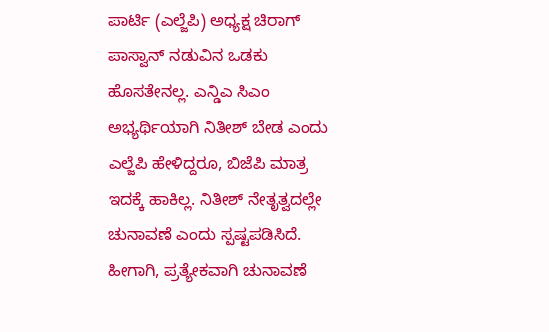ಪಾರ್ಟಿ (ಎಲ್ಜೆಪಿ) ಅಧ್ಯಕ್ಷ ಚಿರಾಗ್ ಪಾಸ್ವಾನ್ ನಡುವಿನ ಒಡಕು ಹೊಸತೇನಲ್ಲ. ಎನ್ಡಿಎ ಸಿಎಂ ಅಭ್ಯರ್ಥಿಯಾಗಿ ನಿತೀಶ್ ಬೇಡ ಎಂದು ಎಲ್ಜೆಪಿ ಹೇಳಿದ್ದರೂ, ಬಿಜೆಪಿ ಮಾತ್ರ ಇದಕ್ಕೆ ಹಾಕಿಲ್ಲ. ನಿತೀಶ್ ನೇತೃತ್ವದಲ್ಲೇ ಚುನಾವಣೆ ಎಂದು ಸ್ಪಷ್ಟಪಡಿಸಿದೆ. ಹೀಗಾಗಿ, ಪ್ರತ್ಯೇಕವಾಗಿ ಚುನಾವಣೆ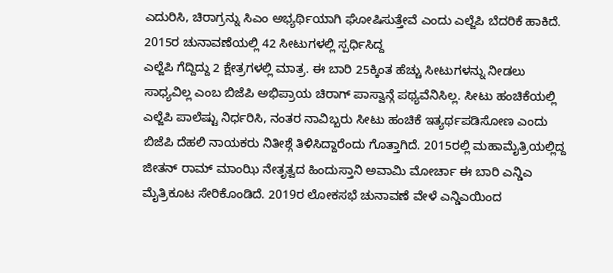ಎದುರಿಸಿ, ಚಿರಾಗ್ರನ್ನು ಸಿಎಂ ಅಭ್ಯರ್ಥಿಯಾಗಿ ಘೋಷಿಸುತ್ತೇವೆ ಎಂದು ಎಲ್ಜೆಪಿ ಬೆದರಿಕೆ ಹಾಕಿದೆ. 2015ರ ಚುನಾವಣೆಯಲ್ಲಿ 42 ಸೀಟುಗಳಲ್ಲಿ ಸ್ಪರ್ಧಿಸಿದ್ದ
ಎಲ್ಜೆಪಿ ಗೆದ್ದಿದ್ದು 2 ಕ್ಷೇತ್ರಗಳಲ್ಲಿ ಮಾತ್ರ. ಈ ಬಾರಿ 25ಕ್ಕಿಂತ ಹೆಚ್ಚು ಸೀಟುಗಳನ್ನು ನೀಡಲು ಸಾಧ್ಯವಿಲ್ಲ ಎಂಬ ಬಿಜೆಪಿ ಅಭಿಪ್ರಾಯ ಚಿರಾಗ್ ಪಾಸ್ವಾನ್ಗೆ ಪಥ್ಯವೆನಿಸಿಲ್ಲ. ಸೀಟು ಹಂಚಿಕೆಯಲ್ಲಿ ಎಲ್ಜೆಪಿ ಪಾಲೆಷ್ಟು ನಿರ್ಧರಿಸಿ, ನಂತರ ನಾವಿಬ್ಬರು ಸೀಟು ಹಂಚಿಕೆ ಇತ್ಯರ್ಥಪಡಿಸೋಣ ಎಂದು ಬಿಜೆಪಿ ದೆಹಲಿ ನಾಯಕರು ನಿತೀಶ್ಗೆ ತಿಳಿಸಿದ್ದಾರೆಂದು ಗೊತ್ತಾಗಿದೆ. 2015ರಲ್ಲಿ ಮಹಾಮೈತ್ರಿಯಲ್ಲಿದ್ದ ಜೀತನ್ ರಾಮ್ ಮಾಂಝಿ ನೇತೃತ್ವದ ಹಿಂದುಸ್ತಾನಿ ಅವಾಮಿ ಮೋರ್ಚಾ ಈ ಬಾರಿ ಎನ್ಡಿಎ ಮೈತ್ರಿಕೂಟ ಸೇರಿಕೊಂಡಿದೆ. 2019ರ ಲೋಕಸಭೆ ಚುನಾವಣೆ ವೇಳೆ ಎನ್ಡಿಎಯಿಂದ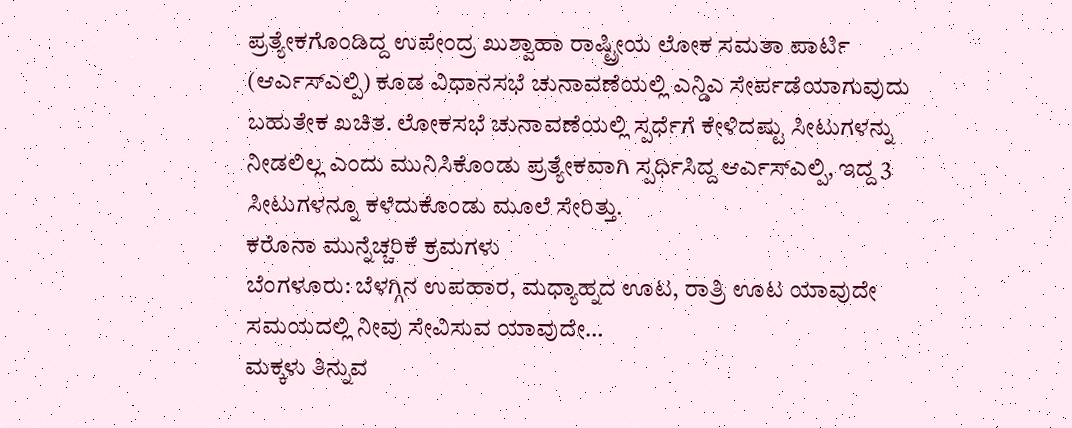ಪ್ರತ್ಯೇಕಗೊಂಡಿದ್ದ ಉಪೇಂದ್ರ ಖುಶ್ವಾಹಾ ರಾಷ್ಟ್ರೀಯ ಲೋಕ ಸಮತಾ ಪಾರ್ಟಿ (ಆರ್ಎಸ್ಎಲ್ಪಿ) ಕೂಡ ವಿಧಾನಸಭೆ ಚುನಾವಣೆಯಲ್ಲಿ ಎನ್ಡಿಎ ಸೇರ್ಪಡೆಯಾಗುವುದು ಬಹುತೇಕ ಖಚಿತ. ಲೋಕಸಭೆ ಚುನಾವಣೆಯಲ್ಲಿ ಸ್ಪರ್ಧೆಗೆ ಕೇಳಿದಷ್ಟು ಸೀಟುಗಳನ್ನು ನೀಡಲಿಲ್ಲ ಎಂದು ಮುನಿಸಿಕೊಂಡು ಪ್ರತ್ಯೇಕವಾಗಿ ಸ್ಪರ್ಧಿಸಿದ್ದ ಆರ್ಎಸ್ಎಲ್ಪಿ, ಇದ್ದ 3 ಸೀಟುಗಳನ್ನೂ ಕಳೆದುಕೊಂಡು ಮೂಲೆ ಸೇರಿತ್ತು.
ಕರೊನಾ ಮುನ್ನೆಚ್ಚರಿಕೆ ಕ್ರಮಗಳು
ಬೆಂಗಳೂರು: ಬೆಳಗ್ಗಿನ ಉಪಹಾರ, ಮಧ್ಯಾಹ್ನದ ಊಟ, ರಾತ್ರಿ ಊಟ ಯಾವುದೇ ಸಮಯದಲ್ಲಿ ನೀವು ಸೇವಿಸುವ ಯಾವುದೇ…
ಮಕ್ಕಳು ತಿನ್ನುವ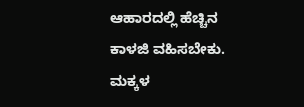ಆಹಾರದಲ್ಲಿ ಹೆಚ್ಚಿನ ಕಾಳಜಿ ವಹಿಸಬೇಕು. ಮಕ್ಕಳ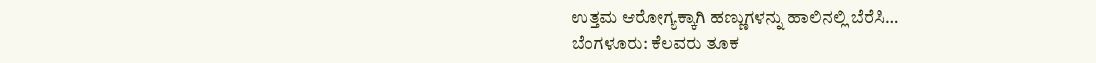ಉತ್ತಮ ಆರೋಗ್ಯಕ್ಕಾಗಿ ಹಣ್ಣುಗಳನ್ನು ಹಾಲಿನಲ್ಲಿ ಬೆರೆಸಿ…
ಬೆಂಗಳೂರು: ಕೆಲವರು ತೂಕ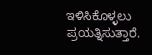ಇಳಿಸಿಕೊಳ್ಳಲು ಪ್ರಯತ್ನಿಸುತ್ತಾರೆ.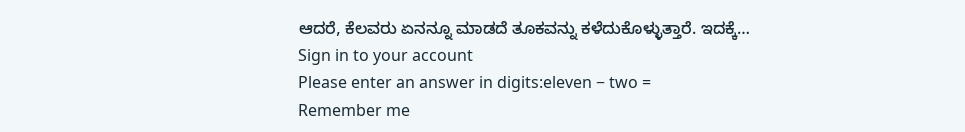ಆದರೆ, ಕೆಲವರು ಏನನ್ನೂ ಮಾಡದೆ ತೂಕವನ್ನು ಕಳೆದುಕೊಳ್ಳುತ್ತಾರೆ. ಇದಕ್ಕೆ…
Sign in to your account
Please enter an answer in digits:eleven − two =
Remember me